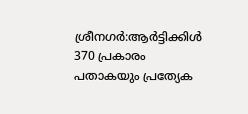ശ്രീനഗർ:ആർട്ടിക്കിൾ 370 പ്രകാരം പതാകയും പ്രത്യേക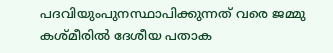പദവിയുംപുനസ്ഥാപിക്കുന്നത് വരെ ജമ്മു കശ്മീരിൽ ദേശീയ പതാക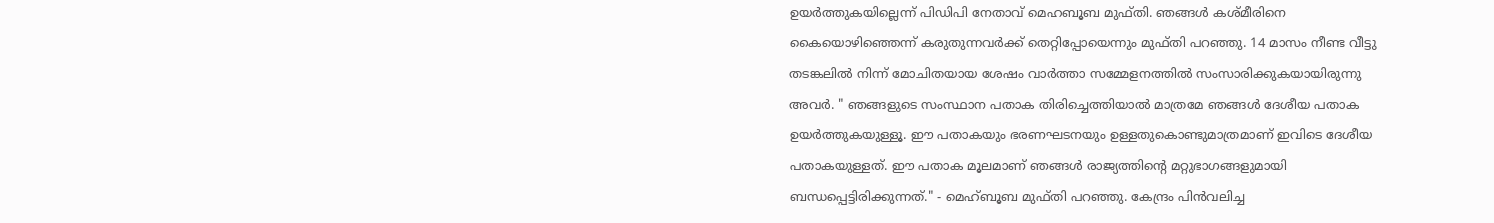ഉയർത്തുകയില്ലെന്ന് പിഡിപി നേതാവ് മെഹബൂബ മുഫ്തി. ഞങ്ങൾ കശ്മീരിനെ കൈയൊഴിഞ്ഞെന്ന് കരുതുന്നവർക്ക് തെറ്റിപ്പോയെന്നും മുഫ്തി പറഞ്ഞു. 14 മാസം നീണ്ട വീട്ടു തടങ്കലിൽ നിന്ന് മോചിതയായ ശേഷം വാർത്താ സമ്മേളനത്തിൽ സംസാരിക്കുകയായിരുന്നു അവർ. " ഞങ്ങളുടെ സംസ്ഥാന പതാക തിരിച്ചെത്തിയാൽ മാത്രമേ ഞങ്ങൾ ദേശീയ പതാക ഉയർത്തുകയുള്ളൂ. ഈ പതാകയും ഭരണഘടനയും ഉള്ളതുകൊണ്ടുമാത്രമാണ് ഇവിടെ ദേശീയ പതാകയുള്ളത്. ഈ പതാക മൂലമാണ് ഞങ്ങൾ രാജ്യത്തിന്റെ മറ്റുഭാഗങ്ങളുമായി ബന്ധപ്പെട്ടിരിക്കുന്നത്." - മെഹ്ബൂബ മുഫ്തി പറഞ്ഞു. കേന്ദ്രം പിൻവലിച്ച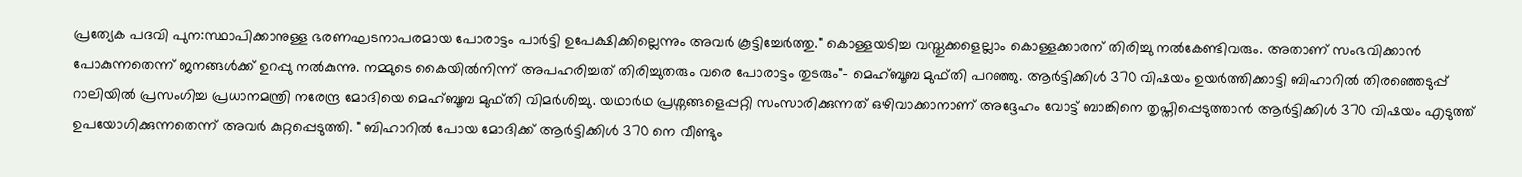പ്രത്യേക പദവി പുന:സ്ഥാപിക്കാനുള്ള ഭരണഘടനാപരമായ പോരാട്ടം പാർട്ടി ഉപേക്ഷിക്കില്ലെന്നും അവർ കൂട്ടിച്ചേർത്തു." കൊള്ളയടിച്ച വസ്തുക്കളെല്ലാം കൊള്ളക്കാരന് തിരിച്ചു നൽകേണ്ടിവരും. അതാണ് സംഭവിക്കാൻ പോകുന്നതെന്ന് ജനങ്ങൾക്ക് ഉറപ്പു നൽകുന്നു. നമ്മുടെ കൈയിൽനിന്ന് അപഹരിച്ചത് തിരിച്ചുതരും വരെ പോരാട്ടം തുടരും"- മെഹ്ബൂബ മുഫ്തി പറഞ്ഞു. ആർട്ടിക്കിൾ 370 വിഷയം ഉയർത്തിക്കാട്ടി ബിഹാറിൽ തിരഞ്ഞെടുപ്പ് റാലിയിൽ പ്രസംഗിച്ച പ്രധാനമന്ത്രി നരേന്ദ്ര മോദിയെ മെഹ്ബൂബ മുഫ്തി വിമർശിച്ചു. യഥാർഥ പ്രശ്നങ്ങളെപ്പറ്റി സംസാരിക്കുന്നത് ഒഴിവാക്കാനാണ് അദ്ദേഹം വോട്ട് ബാങ്കിനെ തൃപ്തിപ്പെടുത്താൻ ആർട്ടിക്കിൾ 370 വിഷയം എടുത്ത് ഉപയോഗിക്കുന്നതെന്ന് അവർ കുറ്റപ്പെടുത്തി. " ബിഹാറിൽ പോയ മോദിക്ക് ആർട്ടിക്കിൾ 370 നെ വീണ്ടും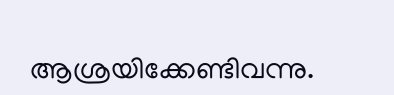ആശ്രയിക്കേണ്ടിവന്നു.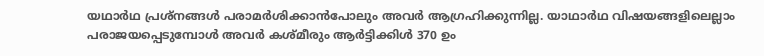യഥാർഥ പ്രശ്നങ്ങൾ പരാമർശിക്കാൻപോലും അവർ ആഗ്രഹിക്കുന്നില്ല. യാഥാർഥ വിഷയങ്ങളിലെല്ലാം പരാജയപ്പെടുമ്പോൾ അവർ കശ്മീരും ആർട്ടിക്കിൾ 370 ഉം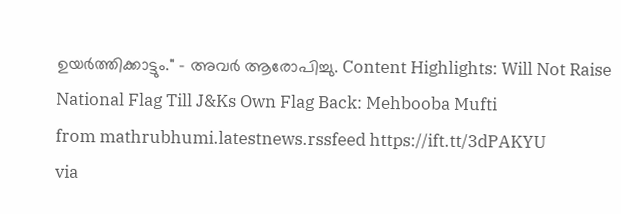ഉയർത്തിക്കാട്ടും." - അവർ ആരോപിച്ചു. Content Highlights: Will Not Raise National Flag Till J&Ks Own Flag Back: Mehbooba Mufti
from mathrubhumi.latestnews.rssfeed https://ift.tt/3dPAKYU
via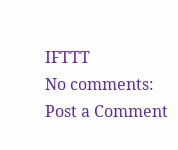IFTTT
No comments:
Post a Comment